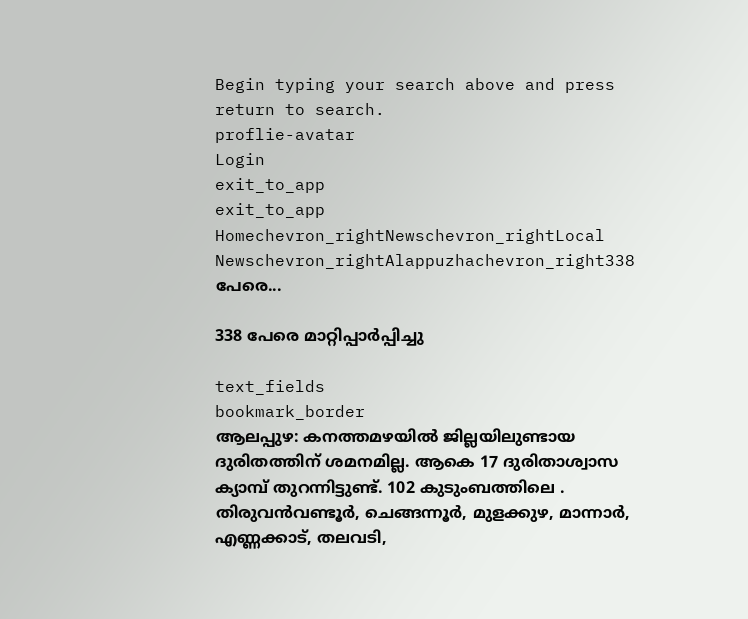Begin typing your search above and press return to search.
proflie-avatar
Login
exit_to_app
exit_to_app
Homechevron_rightNewschevron_rightLocal Newschevron_rightAlappuzhachevron_right338 പേരെ...

338 പേരെ മാറ്റിപ്പാർപ്പിച്ചു

text_fields
bookmark_border
ആലപ്പുഴ: കനത്തമഴയിൽ ജില്ലയിലുണ്ടായ ദുരിതത്തിന് ശമനമില്ല. ആകെ 17 ദുരിതാശ്വാസ ക്യാമ്പ് തുറന്നിട്ടുണ്ട്. 102 കുടുംബത്തിലെ . തിരുവൻവണ്ടൂർ, ചെങ്ങന്നൂർ, മുളക്കുഴ, മാന്നാർ, എണ്ണക്കാട്, തലവടി,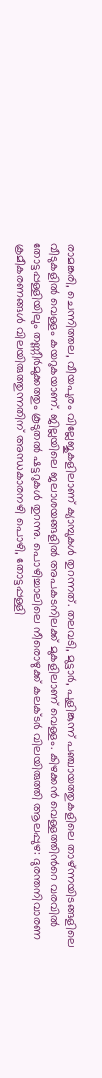രാമങ്കരി, ചെന്നിത്തല, വീയപുരം വില്ലേജുകളിലാണ് ക്യാമ്പുകൾ തുറന്നത്. തലവടി, മുട്ടാർ, പുളിങ്കുന്ന്‌ പഞ്ചായത്തുകളിലെ താഴ്‌ന്നയിടങ്ങളിലെ വീടുകളിൽ വെള്ളം കയറുകയാണ്. ജില്ലയിലെ ജലാശയങ്ങളിൽ അപകടനിലക്ക് മുകളിലാണ് വെള്ളം. കിഴക്കൻ വെള്ളത്തിന്‍റെ വരവിൽ തോട്ടപ്പള്ളിയിലും തണ്ണീർമുക്കത്തും കൂടുതൽ ഷട്ടറുകൾ തുറന്നു. പൊഴിച്ചാലിലെ നീരൊഴുക്ക് കലക്ടർ വിലയിരുത്തി ആലപ്പുഴ: ദുരന്തനിവാരണ ക്രമീകരണങ്ങള്‍ വിലയിരുത്തുന്നതിന് അന്ധകാരനഴി പൊഴി, തോട്ടപ്പള്ളി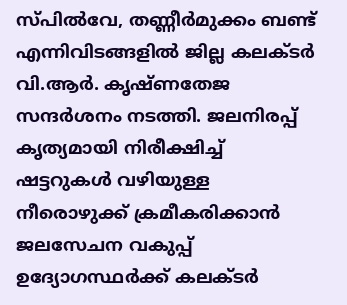സ്പിൽവേ, തണ്ണീര്‍മുക്കം ബണ്ട് എന്നിവിടങ്ങളില്‍ ജില്ല കലക്ടർ വി.ആര്‍. കൃഷ്ണതേജ സന്ദര്‍ശനം നടത്തി. ജലനിരപ്പ് കൃത്യമായി നിരീക്ഷിച്ച് ഷട്ടറുകള്‍ വഴിയുള്ള നീരൊഴുക്ക് ക്രമീകരിക്കാന്‍ ജലസേചന വകുപ്പ് ഉദ്യോഗസ്ഥര്‍ക്ക് കലക്ടര്‍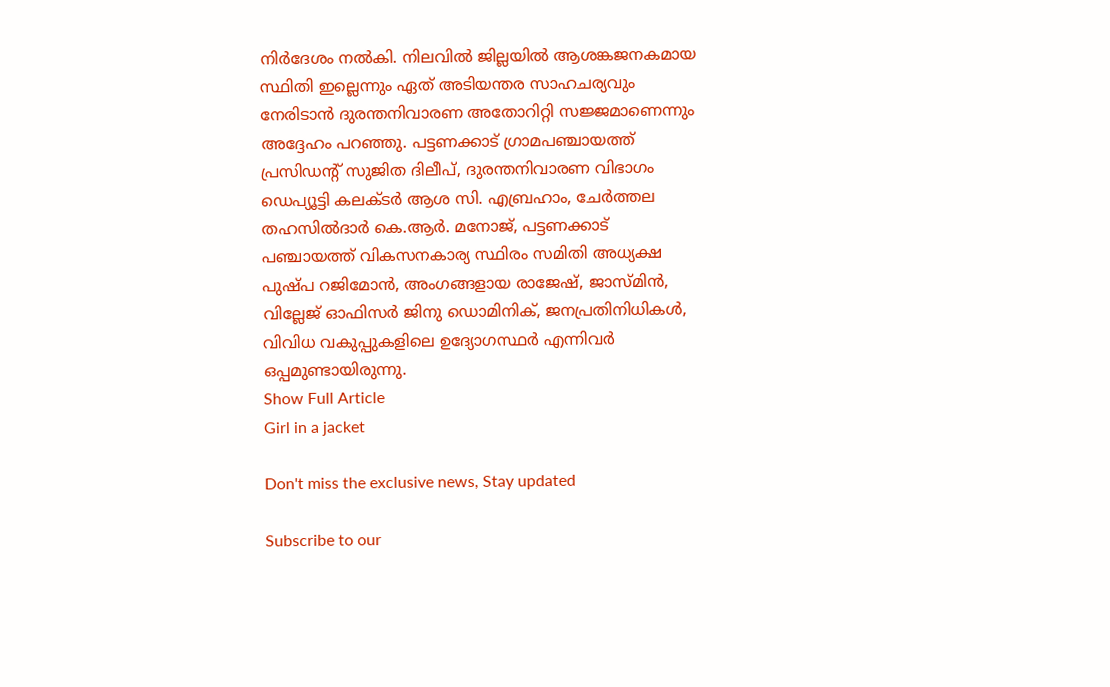നിര്‍ദേശം നല്‍കി. നിലവില്‍ ജില്ലയില്‍ ആശങ്കജനകമായ സ്ഥിതി ഇല്ലെന്നും ഏത് അടിയന്തര സാഹചര്യവും നേരിടാന്‍ ദുരന്തനിവാരണ അതോറിറ്റി സജ്ജമാണെന്നും അദ്ദേഹം പറഞ്ഞു. പട്ടണക്കാട് ഗ്രാമപഞ്ചായത്ത് പ്രസിഡന്‍റ് സുജിത ദിലീപ്, ദുരന്തനിവാരണ വിഭാഗം ഡെപ്യൂട്ടി കലക്ടര്‍ ആശ സി. എബ്രഹാം, ചേര്‍ത്തല തഹസില്‍ദാര്‍ കെ.ആര്‍. മനോജ്, പട്ടണക്കാട് പഞ്ചായത്ത് വികസനകാര്യ സ്ഥിരം സമിതി അധ്യക്ഷ പുഷ്പ റജിമോന്‍, അംഗങ്ങളായ രാജേഷ്, ജാസ്മിന്‍, വില്ലേജ് ഓഫിസര്‍ ജിനു ഡൊമിനിക്, ജനപ്രതിനിധികള്‍, വിവിധ വകുപ്പുകളിലെ ഉദ്യോഗസ്ഥര്‍ എന്നിവര്‍ ഒപ്പമുണ്ടായിരുന്നു.
Show Full Article
Girl in a jacket

Don't miss the exclusive news, Stay updated

Subscribe to our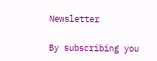Newsletter

By subscribing you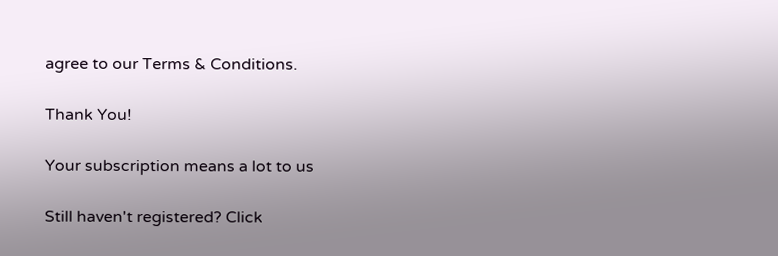agree to our Terms & Conditions.

Thank You!

Your subscription means a lot to us

Still haven't registered? Click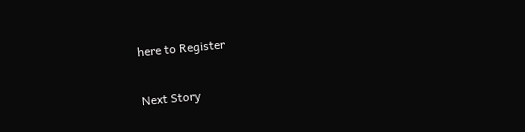here to Register

Next Story